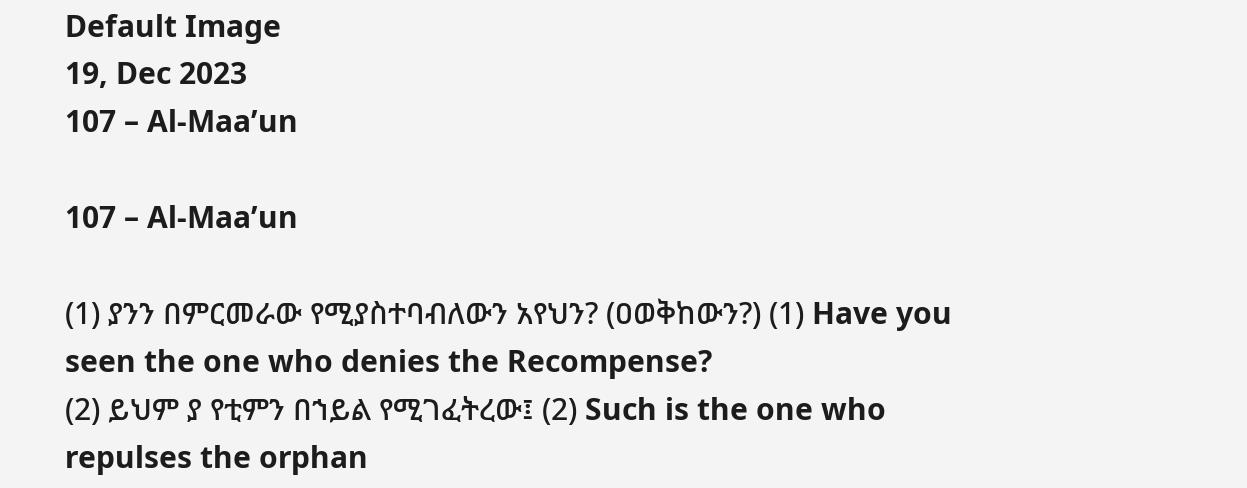Default Image
19, Dec 2023
107 – Al-Maa’un

107 – Al-Maa’un

(1) ያንን በምርመራው የሚያስተባብለውን አየህን? (ዐወቅከውን?) (1) Have you seen the one who denies the Recompense?
(2) ይህም ያ የቲምን በኀይል የሚገፈትረው፤ (2) Such is the one who repulses the orphan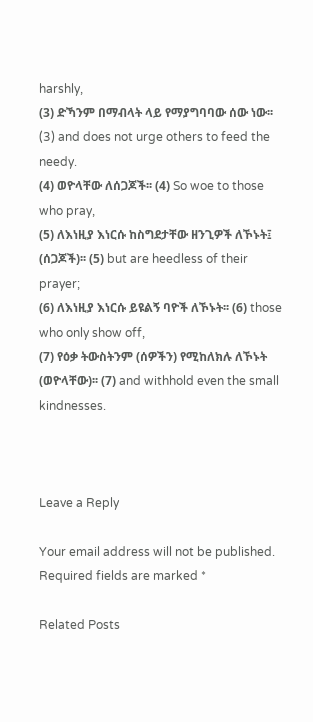harshly,
(3) ድኻንም በማብላት ላይ የማያግባባው ሰው ነው፡፡ (3) and does not urge others to feed the needy.
(4) ወዮላቸው ለሰጋጆች፡፡ (4) So woe to those who pray,
(5) ለእነዚያ እነርሱ ከስግደታቸው ዘንጊዎች ለኾኑት፤ (ሰጋጆች)፡፡ (5) but are heedless of their prayer;
(6) ለእነዚያ እነርሱ ይዩልኝ ባዮች ለኾኑት፡፡ (6) those who only show off,
(7) የዕቃ ትውስትንም (ሰዎችን) የሚከለክሉ ለኾኑት (ወዮላቸው)፡፡ (7) and withhold even the small kindnesses.



Leave a Reply

Your email address will not be published. Required fields are marked *

Related Posts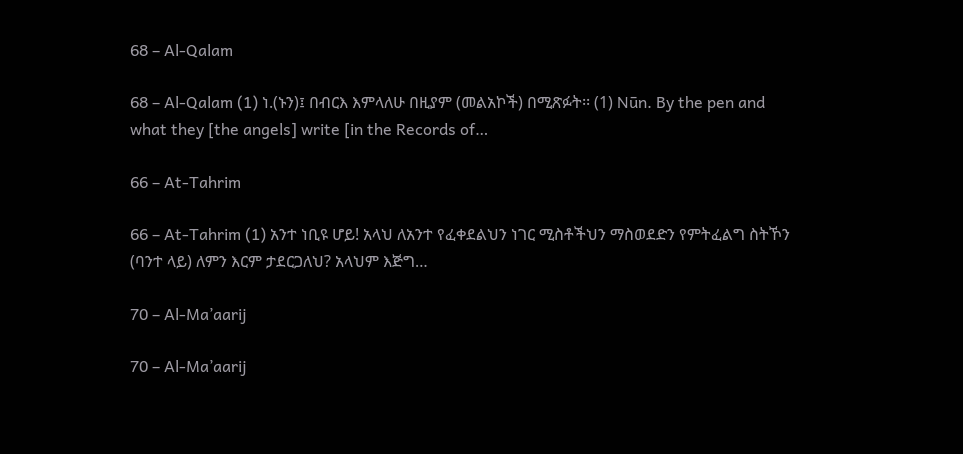68 – Al-Qalam

68 – Al-Qalam (1) ነ.(ኑን)፤ በብርእ እምላለሁ በዚያም (መልአኮች) በሚጽፉት፡፡ (1) Nūn. By the pen and what they [the angels] write [in the Records of…

66 – At-Tahrim

66 – At-Tahrim (1) አንተ ነቢዩ ሆይ! አላህ ለአንተ የፈቀደልህን ነገር ሚስቶችህን ማስወደድን የምትፈልግ ስትኾን (ባንተ ላይ) ለምን እርም ታደርጋለህ? አላህም እጅግ…

70 – Al-Ma’aarij

70 – Al-Ma’aarij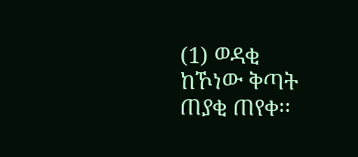(1) ወዳቂ ከኾነው ቅጣት ጠያቂ ጠየቀ፡፡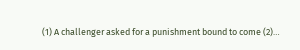(1) A challenger asked for a punishment bound to come (2)…